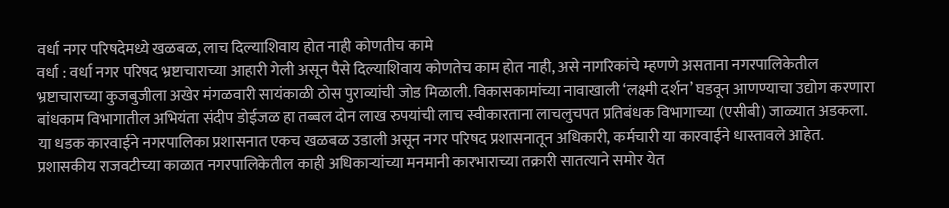वर्धा नगर परिषदेमध्ये खळबळ, लाच दिल्याशिवाय होत नाही कोणतीच कामे
वर्धा : वर्धा नगर परिषद भ्रष्टाचाराच्या आहारी गेली असून पैसे दिल्याशिवाय कोणतेच काम होत नाही, असे नागरिकांचे म्हणणे असताना नगरपालिकेतील भ्रष्टाचाराच्या कुजबुजीला अखेर मंगळवारी सायंकाळी ठोस पुराव्यांची जोड मिळाली. विकासकामांच्या नावाखाली ‘लक्ष्मी दर्शन’ घडवून आणण्याचा उद्योग करणारा बांधकाम विभागातील अभियंता संदीप डोईजळ हा तब्बल दोन लाख रुपयांची लाच स्वीकारताना लाचलुचपत प्रतिबंधक विभागाच्या (एसीबी) जाळ्यात अडकला. या धडक कारवाईने नगरपालिका प्रशासनात एकच खळबळ उडाली असून नगर परिषद प्रशासनातून अधिकारी, कर्मचारी या कारवाईने धास्तावले आहेत.
प्रशासकीय राजवटीच्या काळात नगरपालिकेतील काही अधिकाऱ्यांच्या मनमानी कारभाराच्या तक्रारी सातत्याने समोर येत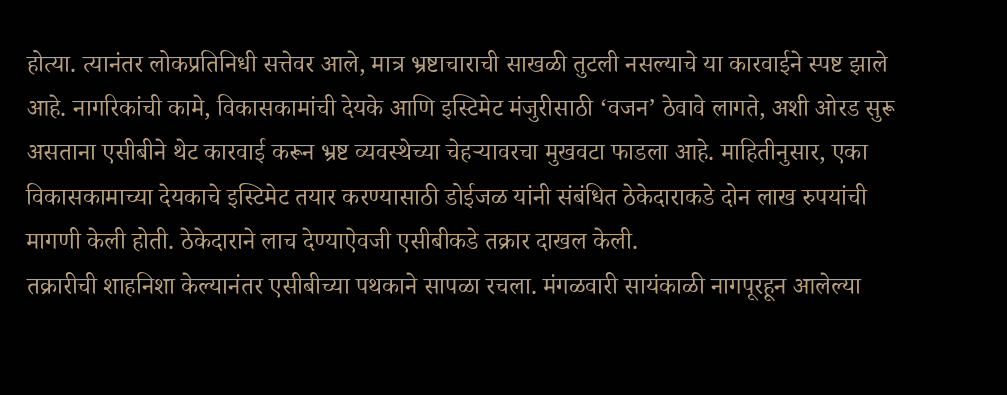होत्या. त्यानंतर लोकप्रतिनिधी सत्तेवर आले, मात्र भ्रष्टाचाराची साखळी तुटली नसल्याचे या कारवाईने स्पष्ट झाले आहे. नागरिकांची कामे, विकासकामांची देयके आणि इस्टिमेट मंजुरीसाठी ‘वजन’ ठेवावे लागते, अशी ओरड सुरू असताना एसीबीने थेट कारवाई करून भ्रष्ट व्यवस्थेच्या चेहऱ्यावरचा मुखवटा फाडला आहे. माहितीनुसार, एका विकासकामाच्या देयकाचे इस्टिमेट तयार करण्यासाठी डोईजळ यांनी संबंधित ठेकेदाराकडे दोन लाख रुपयांची मागणी केली होती. ठेकेदाराने लाच देण्याऐवजी एसीबीकडे तक्रार दाखल केली.
तक्रारीची शाहनिशा केल्यानंतर एसीबीच्या पथकाने सापळा रचला. मंगळवारी सायंकाळी नागपूरहून आलेल्या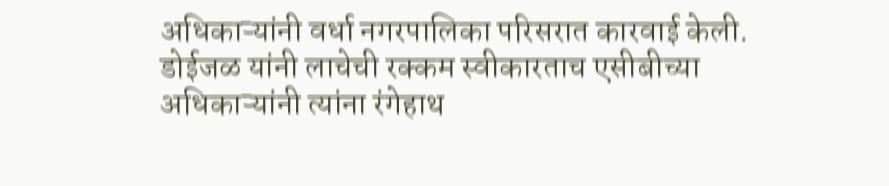अधिकाऱ्यांनी वर्धा नगरपालिका परिसरात कारवाई केली. डोईजळ यांनी लाचेची रक्कम स्वीकारताच एसीबीच्या अधिकाऱ्यांनी त्यांना रंगेहाथ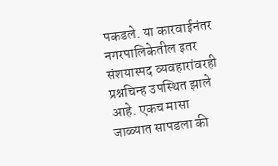पकडले. या कारवाईनंतर नगरपालिकेतील इतर संशयास्पद व्यवहारांवरही प्रश्नचिन्ह उपस्थित झाले आहे. एकच मासा जाळ्यात सापडला की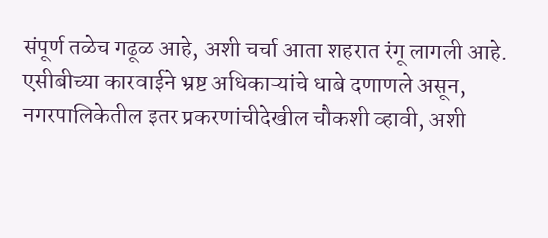संपूर्ण तळेच गढूळ आहे, अशी चर्चा आता शहरात रंगू लागली आहे. एसीबीच्या कारवाईने भ्रष्ट अधिकाऱ्यांचे धाबे दणाणले असून, नगरपालिकेतील इतर प्रकरणांचीदेखील चौकशी व्हावी, अशी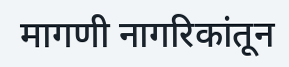मागणी नागरिकांतून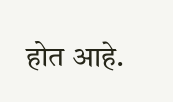होत आहे.